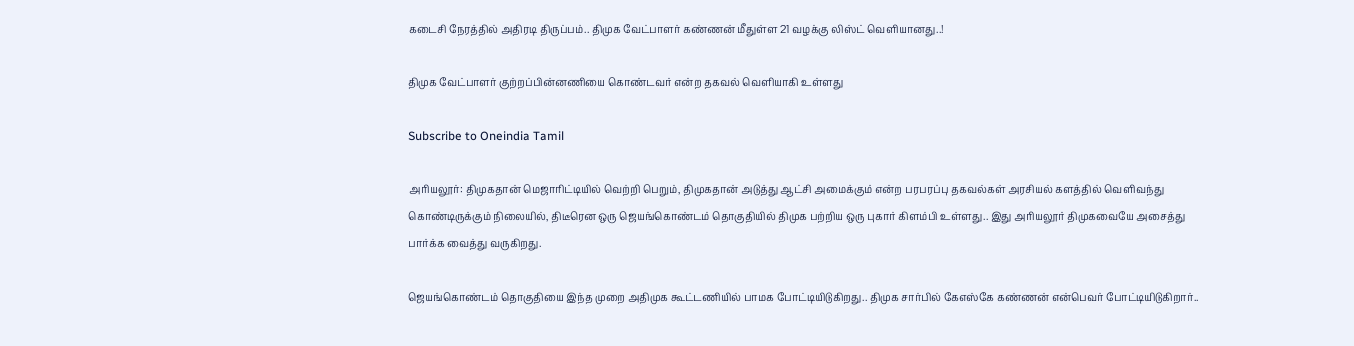கடைசி நேரத்தில் அதிரடி திருப்பம்.. திமுக வேட்பாளர் கண்ணன் மீதுள்ள 21 வழக்கு லிஸ்ட் வெளியானது..!

திமுக வேட்பாளர் குற்றப்பின்னணியை கொண்டவர் என்ற தகவல் வெளியாகி உள்ளது

Subscribe to Oneindia Tamil

அரியலூர்: திமுகதான் மெஜாரிட்டியில் வெற்றி பெறும், திமுகதான் அடுத்து ஆட்சி அமைக்கும் என்ற பரபரப்பு தகவல்கள் அரசியல் களத்தில் வெளிவந்து கொண்டிருக்கும் நிலையில், திடீரென ஒரு ஜெயங்கொண்டம் தொகுதியில் திமுக பற்றிய ஒரு புகார் கிளம்பி உள்ளது.. இது அரியலூர் திமுகவையே அசைத்து பார்க்க வைத்து வருகிறது.

ஜெயங்கொண்டம் தொகுதியை இந்த முறை அதிமுக கூட்டணியில் பாமக போட்டியிடுகிறது.. திமுக சார்பில் கேஎஸ்கே கண்ணன் என்பெவர் போட்டியிடுகிறார்..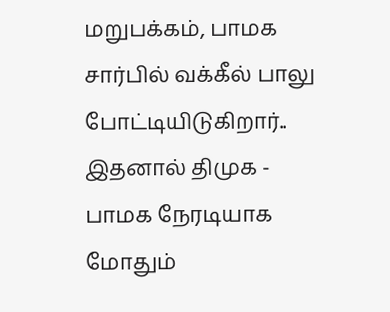மறுபக்கம், பாமக சார்பில் வக்கீல் பாலு போட்டியிடுகிறார்.. இதனால் திமுக - பாமக நேரடியாக மோதும்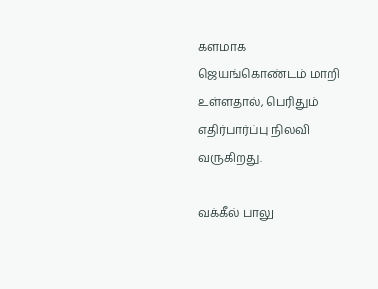களமாக ஜெயங்கொண்டம் மாறி உள்ளதால், பெரிதும் எதிர்பார்ப்பு நிலவி வருகிறது.

வக்கீல் பாலு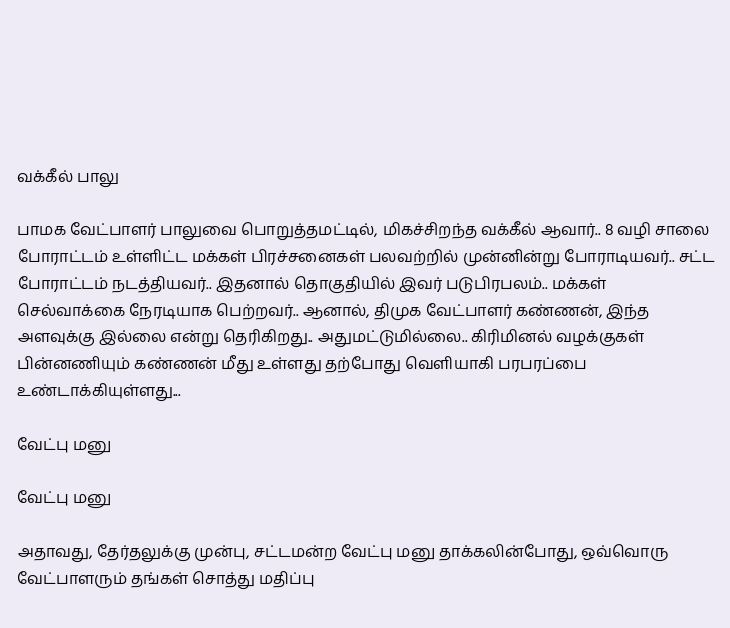வக்கீல் பாலு

பாமக வேட்பாளர் பாலுவை பொறுத்தமட்டில், மிகச்சிறந்த வக்கீல் ஆவார்.. 8 வழி சாலை போராட்டம் உள்ளிட்ட மக்கள் பிரச்சனைகள் பலவற்றில் முன்னின்று போராடியவர்.. சட்ட போராட்டம் நடத்தியவர்.. இதனால் தொகுதியில் இவர் படுபிரபலம்.. மக்கள் செல்வாக்கை நேரடியாக பெற்றவர்.. ஆனால், திமுக வேட்பாளர் கண்ணன், இந்த அளவுக்கு இல்லை என்று தெரிகிறது.. அதுமட்டுமில்லை.. கிரிமினல் வழக்குகள் பின்னணியும் கண்ணன் மீது உள்ளது தற்போது வெளியாகி பரபரப்பை உண்டாக்கியுள்ளது...

வேட்பு மனு

வேட்பு மனு

அதாவது, தேர்தலுக்கு முன்பு, சட்டமன்ற வேட்பு மனு தாக்கலின்போது, ஒவ்வொரு வேட்பாளரும் தங்கள் சொத்து மதிப்பு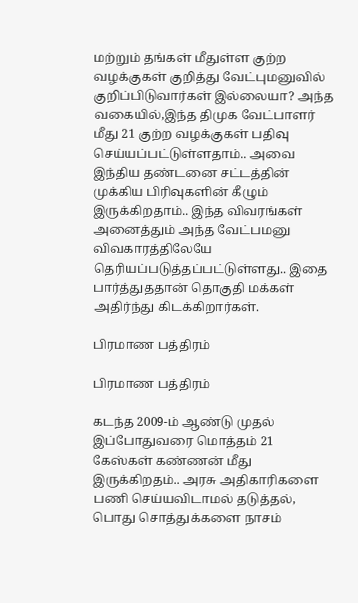மற்றும் தங்கள் மீதுள்ள குற்ற வழக்குகள் குறித்து வேட்புமனுவில் குறிப்பிடுவார்கள் இல்லையா? அந்த வகையில்,இந்த திமுக வேட்பாளர் மீது 21 குற்ற வழக்குகள் பதிவு செய்யப்பட்டுள்ளதாம்.. அவை இந்திய தண்டனை சட்டத்தின் முக்கிய பிரிவுகளின் கீழும் இருக்கிறதாம்.. இந்த விவரங்கள் அனைத்தும் அந்த வேட்பமனு விவகாரத்திலேயே தெரியப்படுத்தப்பட்டுள்ளது.. இதை பார்த்துததான் தொகுதி மக்கள் அதிர்ந்து கிடக்கிறார்கள்.

பிரமாண பத்திரம்

பிரமாண பத்திரம்

கடந்த 2009-ம் ஆண்டு முதல் இப்போதுவரை மொத்தம் 21 கேஸ்கள் கண்ணன் மீது இருக்கிறதம்.. அரசு அதிகாரிகளை பணி செய்யவிடாமல் தடுத்தல், பொது சொத்துக்களை நாசம்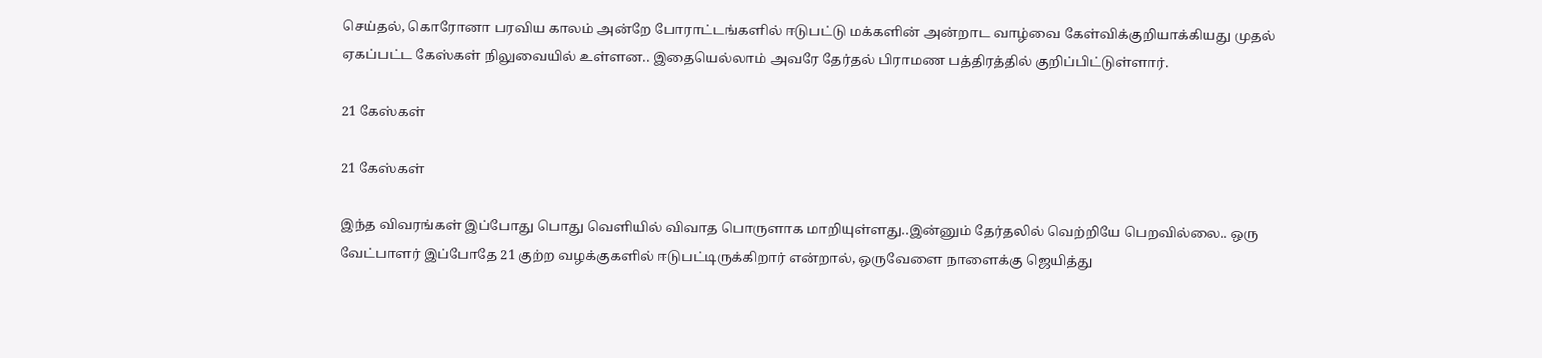செய்தல், கொரோனா பரவிய காலம் அன்றே போராட்டங்களில் ஈடுபட்டு மக்களின் அன்றாட வாழ்வை கேள்விக்குறியாக்கியது முதல் ஏகப்பட்ட கேஸ்கள் நிலுவையில் உள்ளன.. இதையெல்லாம் அவரே தேர்தல் பிராமண பத்திரத்தில் குறிப்பிட்டுள்ளார்.

21 கேஸ்கள்

21 கேஸ்கள்

இந்த விவரங்கள் இப்போது பொது வெளியில் விவாத பொருளாக மாறியுள்ளது..இன்னும் தேர்தலில் வெற்றியே பெறவில்லை.. ஒரு வேட்பாளர் இப்போதே 21 குற்ற வழக்குகளில் ஈடுபட்டிருக்கிறார் என்றால், ஒருவேளை நாளைக்கு ஜெயித்து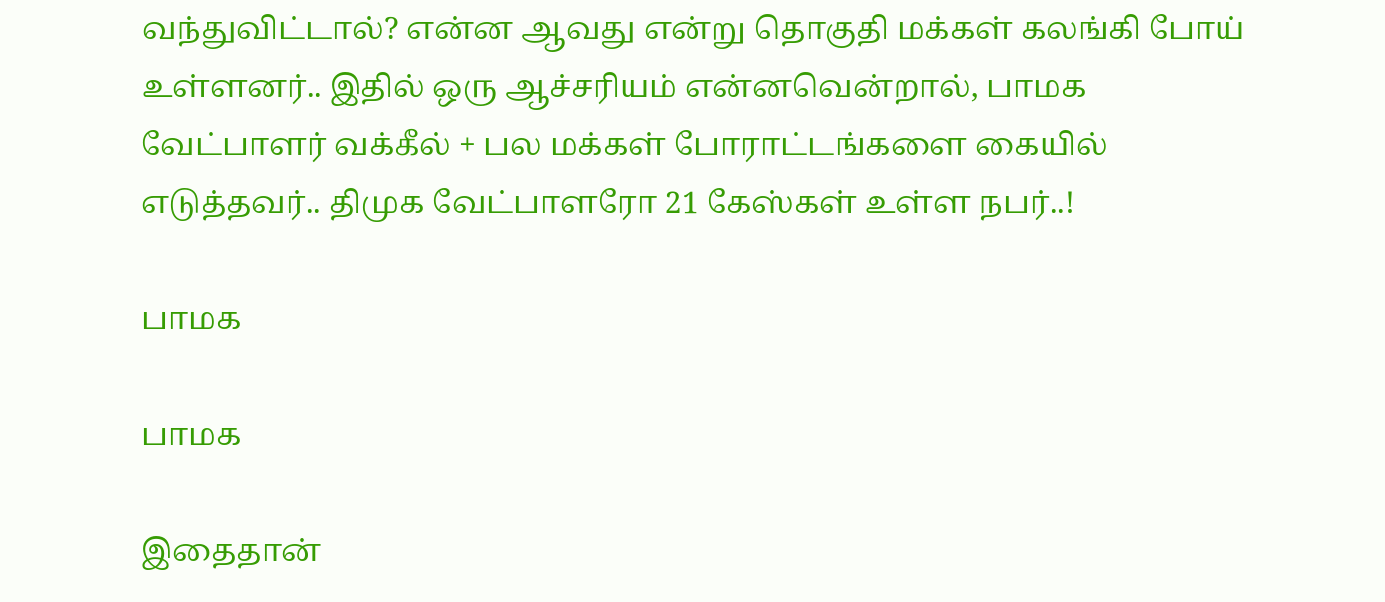வந்துவிட்டால்? என்ன ஆவது என்று தொகுதி மக்கள் கலங்கி போய் உள்ளனர்.. இதில் ஒரு ஆச்சரியம் என்னவென்றால், பாமக வேட்பாளர் வக்கீல் + பல மக்கள் போராட்டங்களை கையில் எடுத்தவர்.. திமுக வேட்பாளரோ 21 கேஸ்கள் உள்ள நபர்..!

பாமக

பாமக

இதைதான்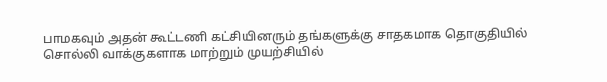பாமகவும் அதன் கூட்டணி கட்சியினரும் தங்களுக்கு சாதகமாக தொகுதியில் சொல்லி வாக்குகளாக மாற்றும் முயற்சியில்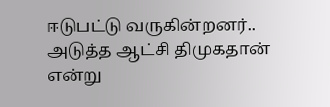ஈடுபட்டு வருகின்றனர்.. அடுத்த ஆட்சி திமுகதான் என்று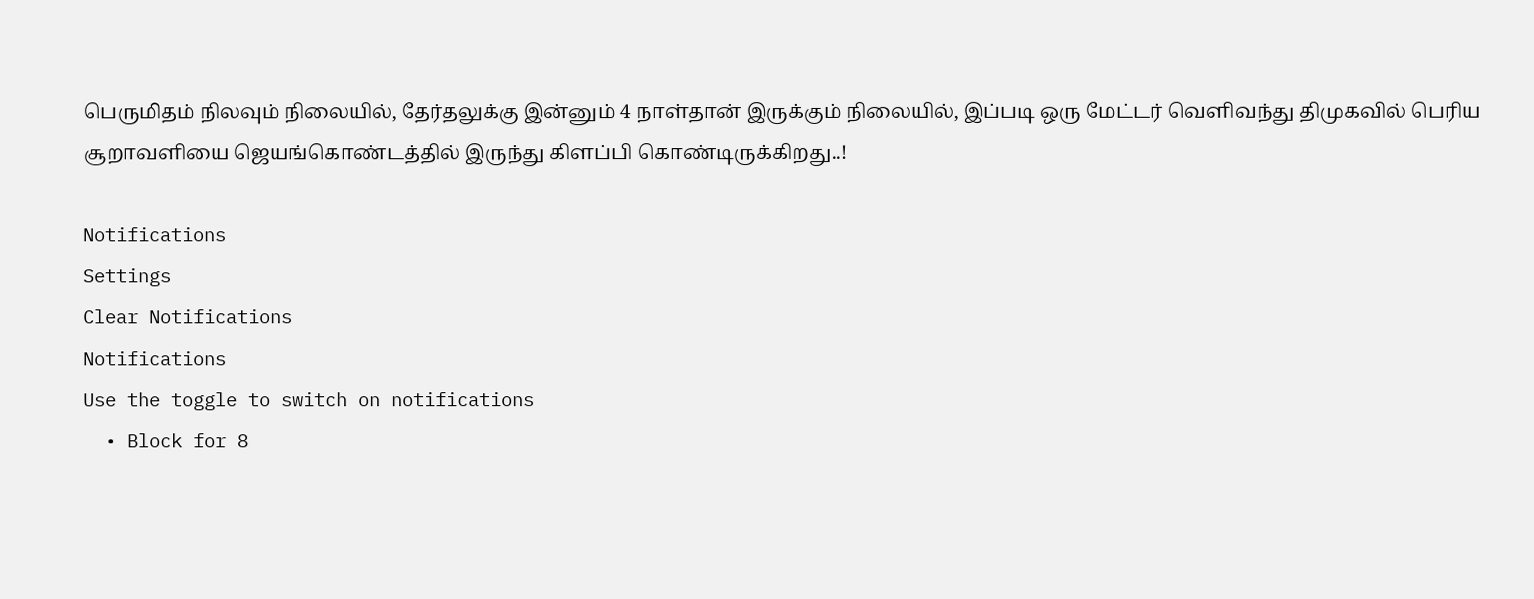பெருமிதம் நிலவும் நிலையில், தேர்தலுக்கு இன்னும் 4 நாள்தான் இருக்கும் நிலையில், இப்படி ஒரு மேட்டர் வெளிவந்து திமுகவில் பெரிய சூறாவளியை ஜெயங்கொண்டத்தில் இருந்து கிளப்பி கொண்டிருக்கிறது..!

Notifications
Settings
Clear Notifications
Notifications
Use the toggle to switch on notifications
  • Block for 8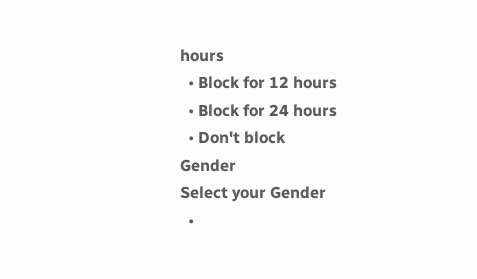hours
  • Block for 12 hours
  • Block for 24 hours
  • Don't block
Gender
Select your Gender
  •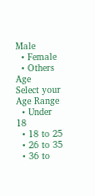Male
  • Female
  • Others
Age
Select your Age Range
  • Under 18
  • 18 to 25
  • 26 to 35
  • 36 to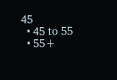45
  • 45 to 55
  • 55+